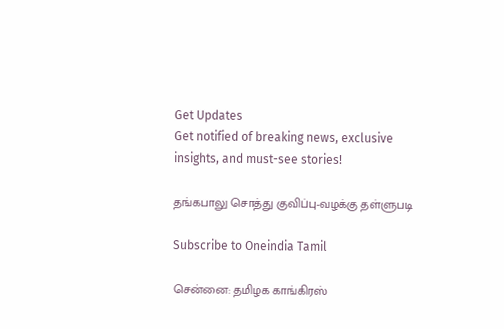Get Updates
Get notified of breaking news, exclusive insights, and must-see stories!

தங்கபாலு சொத்து குவிப்பு-வழக்கு தள்ளுபடி

Subscribe to Oneindia Tamil

சென்னை: தமிழக காங்கிரஸ்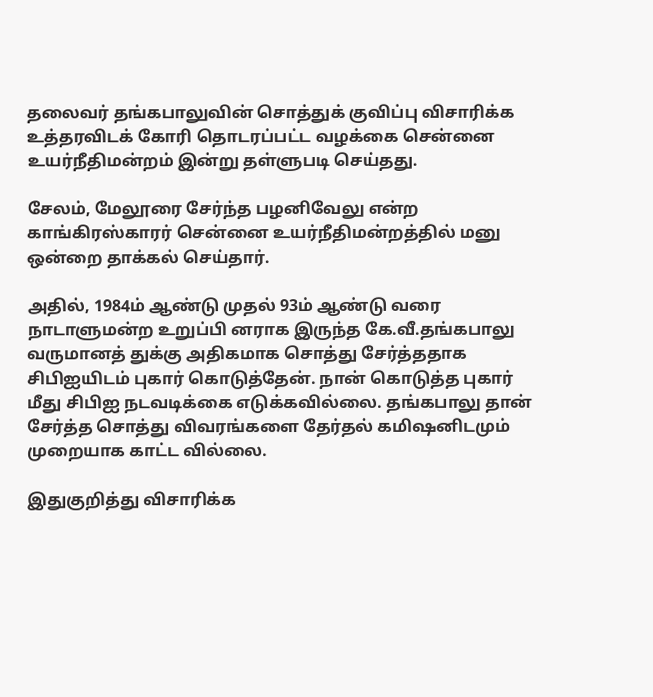தலைவர் தங்கபாலுவின் சொத்துக் குவிப்பு விசாரிக்க உத்தரவிடக் கோரி தொடரப்பட்ட வழக்கை சென்னை உயர்நீதிமன்றம் இன்று தள்ளுபடி செய்தது.

சேலம், மேலூரை சேர்ந்த பழனிவேலு என்ற காங்கிரஸ்காரர் சென்னை உயர்நீதிமன்றத்தில் மனு ஒன்றை தாக்கல் செய்தார்.

அதில், 1984ம் ஆண்டு முதல் 93ம் ஆண்டு வரை நாடாளுமன்ற உறுப்பி னராக இருந்த கே.வீ.தங்கபாலு வருமானத் துக்கு அதிகமாக சொத்து சேர்த்ததாக சிபிஐயிடம் புகார் கொடுத்தேன். நான் கொடுத்த புகார் மீது சிபிஐ நடவடிக்கை எடுக்கவில்லை. தங்கபாலு தான் சேர்த்த சொத்து விவரங்களை தேர்தல் கமிஷனிடமும் முறையாக காட்ட வில்லை.

இதுகுறித்து விசாரிக்க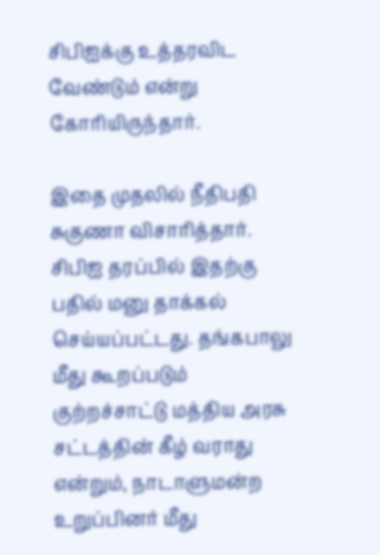சிபிஐக்கு உத்தரவிட வேண்டும் என்று கோரியிருந்தார்.

இதை முதலில் நீதிபதி சுகுணா விசாரித்தார். சிபிஐ தரப்பில் இதற்கு பதில் மனு தாக்கல் செய்யப்பட்டது. தங்கபாலு மீது கூறப்படும் குற்றச்சாட்டு மத்திய அரசு சட்டத்தின் கீழ் வராது என்றும், நாடாளுமன்ற உறுப்பினர் மீது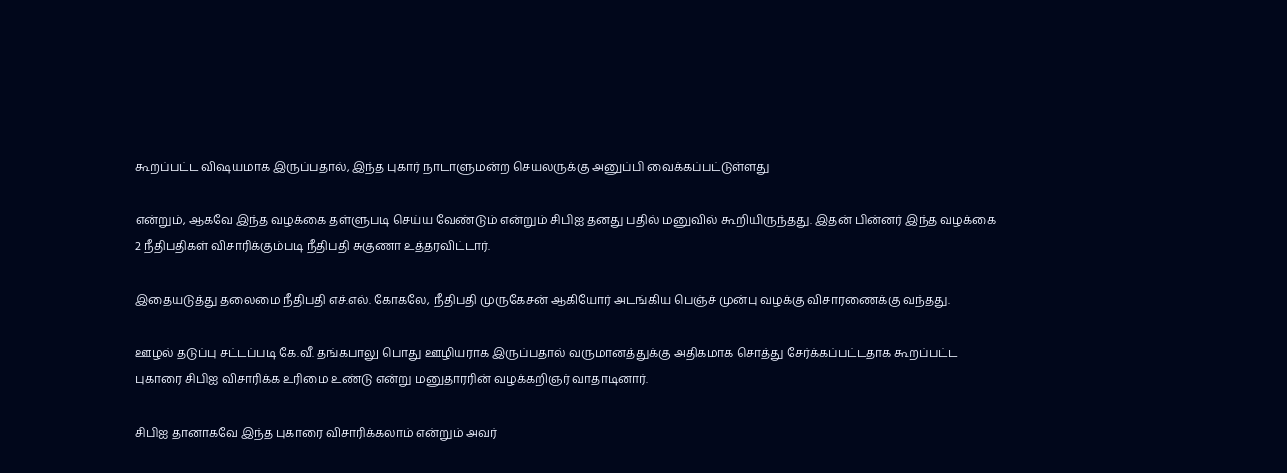கூறப்பட்ட விஷயமாக இருப்பதால், இந்த புகார் நாடாளுமன்ற செயலருக்கு அனுப்பி வைக்கப்பட்டுள்ளது

என்றும், ஆகவே இந்த வழக்கை தள்ளுபடி செய்ய வேண்டும் என்றும் சிபிஐ தனது பதில் மனுவில் கூறியிருந்தது. இதன் பின்னர் இந்த வழக்கை 2 நீதிபதிகள் விசாரிக்கும்படி நீதிபதி சுகுணா உத்தரவிட்டார்.

இதையடுத்து தலைமை நீதிபதி எச்.எல். கோகலே, நீதிபதி முருகேசன் ஆகியோர் அடங்கிய பெஞ்ச் முன்பு வழக்கு விசாரணைக்கு வந்தது.

ஊழல் தடுப்பு சட்டப்படி கே.வீ. தங்கபாலு பொது ஊழியராக இருப்பதால் வருமானத்துக்கு அதிகமாக சொத்து சேர்க்கப்பட்டதாக கூறப்பட்ட புகாரை சிபிஐ விசாரிக்க உரிமை உண்டு என்று மனுதாரரின் வழக்கறிஞர் வாதாடினார்.

சிபிஐ தானாகவே இந்த புகாரை விசாரிக்கலாம் என்றும் அவர்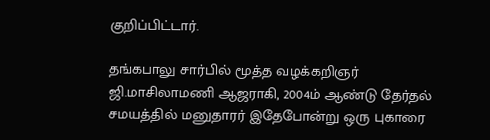குறிப்பிட்டார்.

தங்கபாலு சார்பில் மூத்த வழக்கறிஞர் ஜி.மாசிலாமணி ஆஜராகி, 2004ம் ஆண்டு தேர்தல் சமயத்தில் மனுதாரர் இதேபோன்று ஒரு புகாரை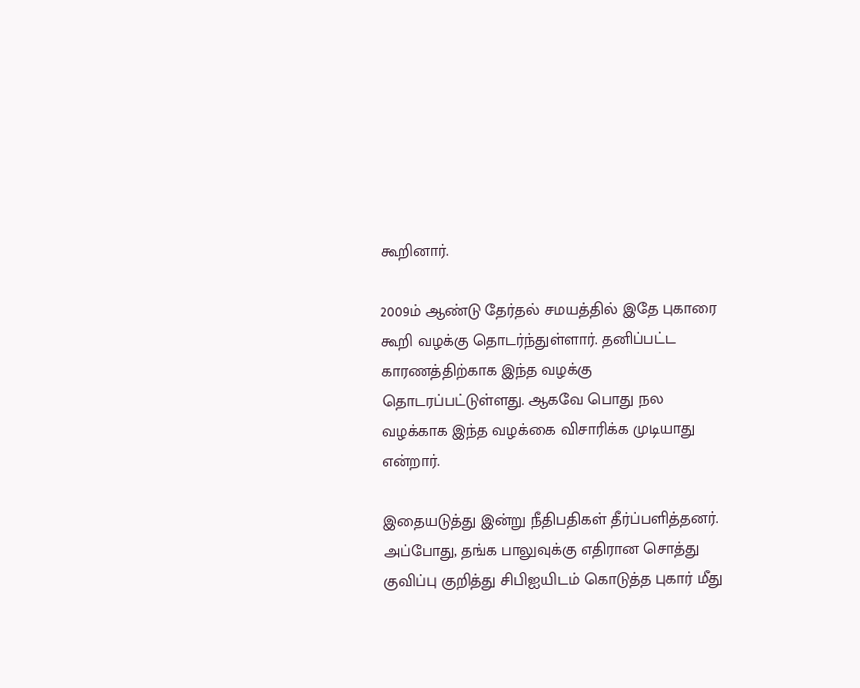கூறினார்.

2009ம் ஆண்டு தேர்தல் சமயத்தில் இதே புகாரை கூறி வழக்கு தொடர்ந்துள்ளார். தனிப்பட்ட காரணத்திற்காக இந்த வழக்கு தொடரப்பட்டுள்ளது. ஆகவே பொது நல வழக்காக இந்த வழக்கை விசாரிக்க முடியாது என்றார்.

இதையடுத்து இன்று நீதிபதிகள் தீர்ப்பளித்தனர். அப்போது, தங்க பாலுவுக்கு எதிரான சொத்து குவிப்பு குறித்து சிபிஐயிடம் கொடுத்த புகார் மீது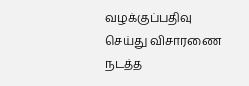வழக்குப்பதிவு செய்து விசாரணை நடத்த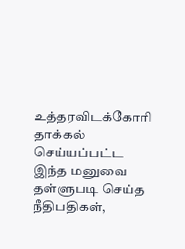உத்தரவிடக்கோரி தாக்கல் செய்யப்பட்ட இந்த மனுவை தள்ளுபடி செய்த நீதிபதிகள்,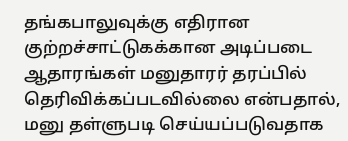தங்கபாலுவுக்கு எதிரான குற்றச்சாட்டுகக்கான அடிப்படை ஆதாரங்கள் மனுதாரர் தரப்பில் தெரிவிக்கப்படவில்லை என்பதால், மனு தள்ளுபடி செய்யப்படுவதாக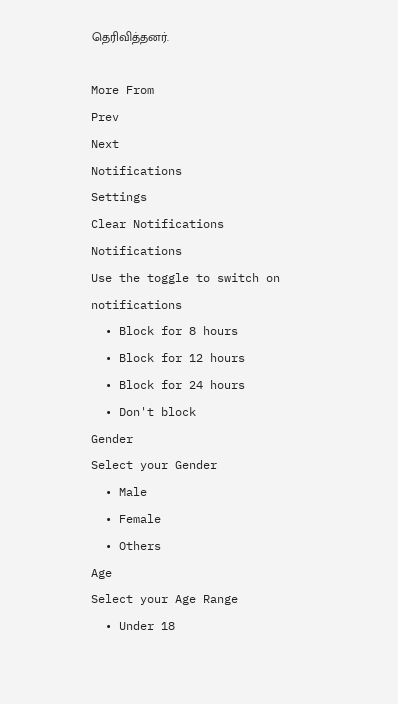தெரிவித்தனர்.

More From
Prev
Next
Notifications
Settings
Clear Notifications
Notifications
Use the toggle to switch on notifications
  • Block for 8 hours
  • Block for 12 hours
  • Block for 24 hours
  • Don't block
Gender
Select your Gender
  • Male
  • Female
  • Others
Age
Select your Age Range
  • Under 18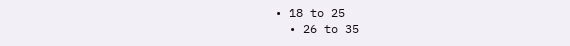• 18 to 25
  • 26 to 35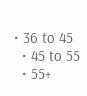• 36 to 45
  • 45 to 55
  • 55+